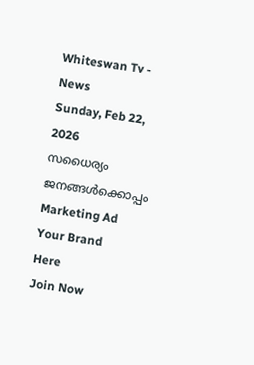Whiteswan Tv - News
Sunday, Feb 22, 2026
സധൈര്യം ജനങ്ങൾക്കൊപ്പം
Marketing Ad Your Brand
Here
Join Now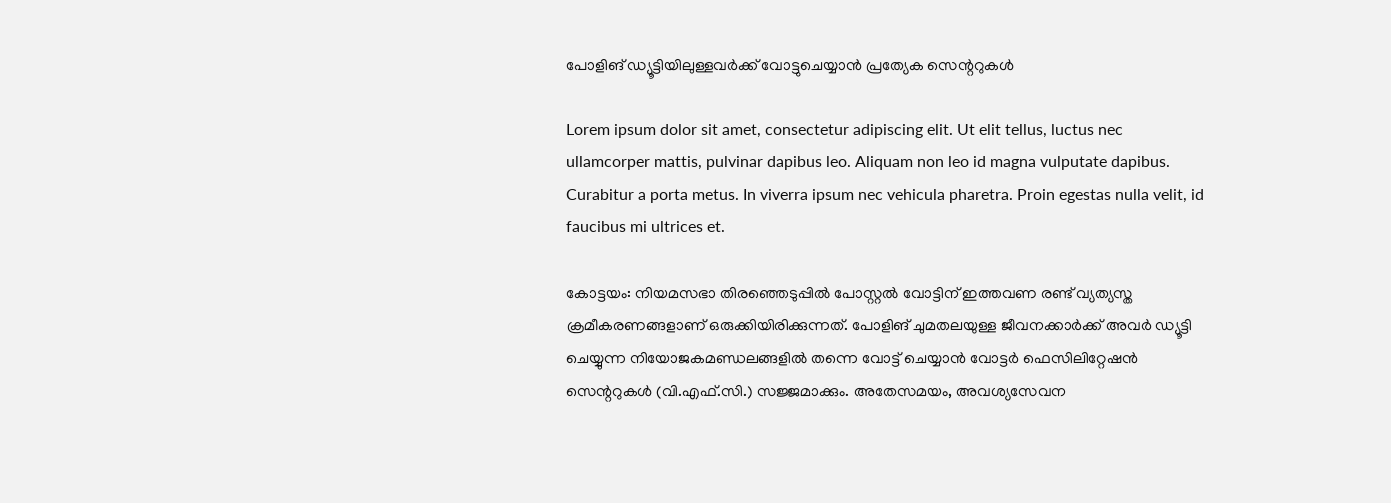പോളിങ് ഡ്യൂട്ടിയിലുള്ളവർക്ക് വോട്ടുചെയ്യാൻ പ്രത്യേക സെന്ററുകൾ

Lorem ipsum dolor sit amet, consectetur adipiscing elit. Ut elit tellus, luctus nec ullamcorper mattis, pulvinar dapibus leo. Aliquam non leo id magna vulputate dapibus. Curabitur a porta metus. In viverra ipsum nec vehicula pharetra. Proin egestas nulla velit, id faucibus mi ultrices et.

കോട്ടയം: നിയമസഭാ തിരഞ്ഞെടുപ്പിൽ പോസ്റ്റൽ വോട്ടിന് ഇത്തവണ രണ്ട് വ്യത്യസ്ത ക്രമീകരണങ്ങളാണ് ഒരുക്കിയിരിക്കുന്നത്. പോളിങ് ചുമതലയുള്ള ജീവനക്കാർക്ക് അവർ ഡ്യൂട്ടി ചെയ്യുന്ന നിയോജകമണ്ഡലങ്ങളിൽ തന്നെ വോട്ട് ചെയ്യാൻ വോട്ടർ ഫെസിലിറ്റേഷൻ സെന്ററുകൾ (വി.എഫ്.സി.) സജ്ജമാക്കും. അതേസമയം, അവശ്യസേവന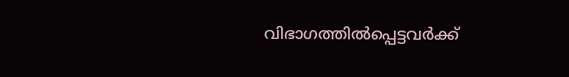വിഭാഗത്തിൽപ്പെട്ടവർക്ക്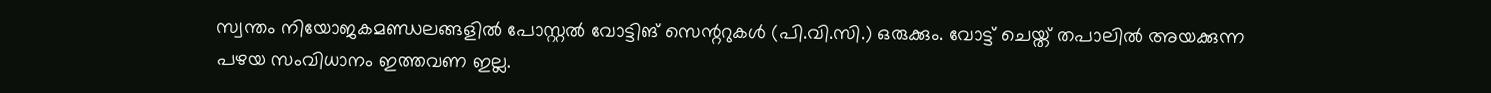സ്വന്തം നിയോജകമണ്ഡലങ്ങളിൽ പോസ്റ്റൽ വോട്ടിങ് സെന്ററുകൾ (പി.വി.സി.) ഒരുക്കും. വോട്ട് ചെയ്ത് തപാലിൽ അയക്കുന്ന പഴയ സംവിധാനം ഇത്തവണ ഇല്ല.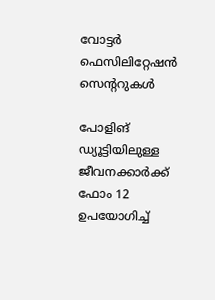വോട്ടർ ഫെസിലിറ്റേഷൻ സെന്ററുകൾ

പോളിങ് ഡ്യൂട്ടിയിലുള്ള ജീവനക്കാർക്ക് ഫോം 12 ഉപയോഗിച്ച്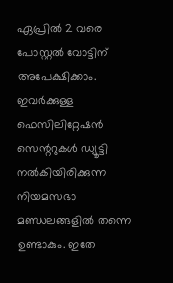ഏപ്രിൽ 2 വരെ പോസ്റ്റൽ വോട്ടിന് അപേക്ഷിക്കാം. ഇവർക്കുള്ള ഫെസിലിറ്റേഷൻ സെന്ററുകൾ ഡ്യൂട്ടി നൽകിയിരിക്കുന്ന നിയമസഭാ മണ്ഡലങ്ങളിൽ തന്നെ ഉണ്ടാകും. ഇതേ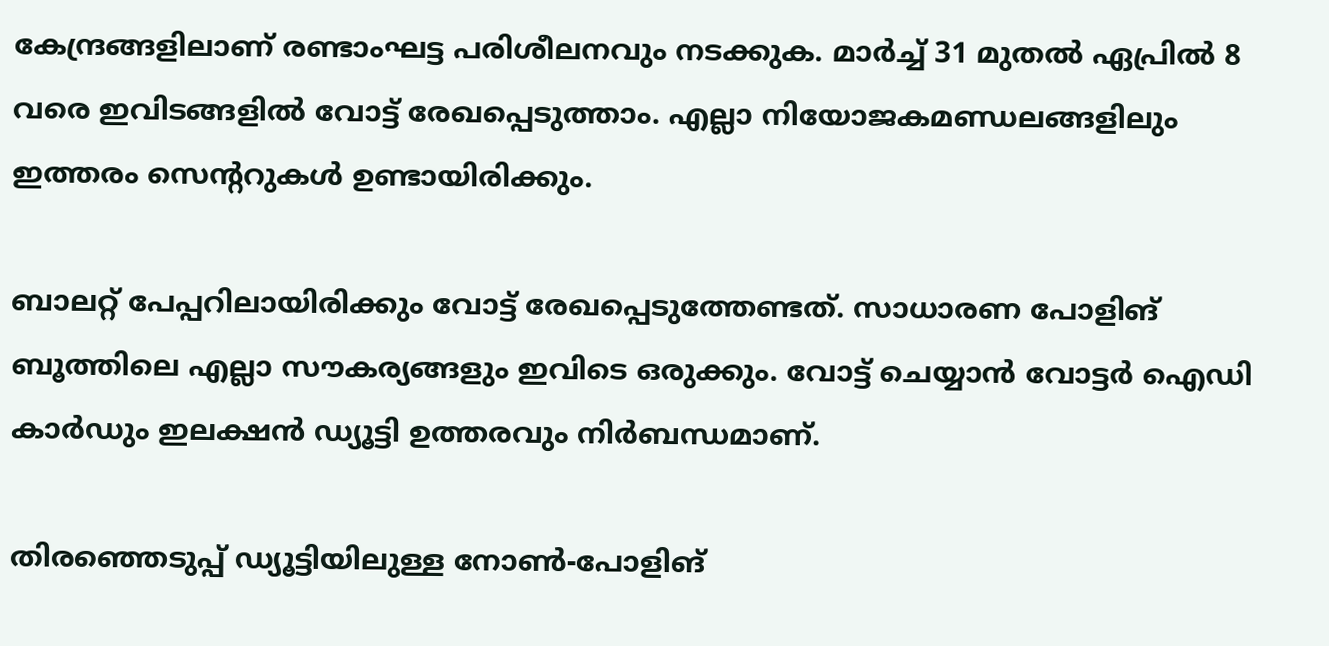കേന്ദ്രങ്ങളിലാണ് രണ്ടാംഘട്ട പരിശീലനവും നടക്കുക. മാർച്ച് 31 മുതൽ ഏപ്രിൽ 8 വരെ ഇവിടങ്ങളിൽ വോട്ട് രേഖപ്പെടുത്താം. എല്ലാ നിയോജകമണ്ഡലങ്ങളിലും ഇത്തരം സെന്ററുകൾ ഉണ്ടായിരിക്കും.

ബാലറ്റ് പേപ്പറിലായിരിക്കും വോട്ട് രേഖപ്പെടുത്തേണ്ടത്. സാധാരണ പോളിങ് ബൂത്തിലെ എല്ലാ സൗകര്യങ്ങളും ഇവിടെ ഒരുക്കും. വോട്ട് ചെയ്യാൻ വോട്ടർ ഐഡി കാർഡും ഇലക്ഷൻ ഡ്യൂട്ടി ഉത്തരവും നിർബന്ധമാണ്.

തിരഞ്ഞെടുപ്പ് ഡ്യൂട്ടിയിലുള്ള നോൺ-പോളിങ്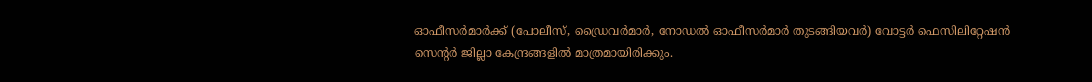ഓഫീസർമാർക്ക് (പോലീസ്, ഡ്രൈവർമാർ, നോഡൽ ഓഫീസർമാർ തുടങ്ങിയവർ) വോട്ടർ ഫെസിലിറ്റേഷൻ സെന്റർ ജില്ലാ കേന്ദ്രങ്ങളിൽ മാത്രമായിരിക്കും.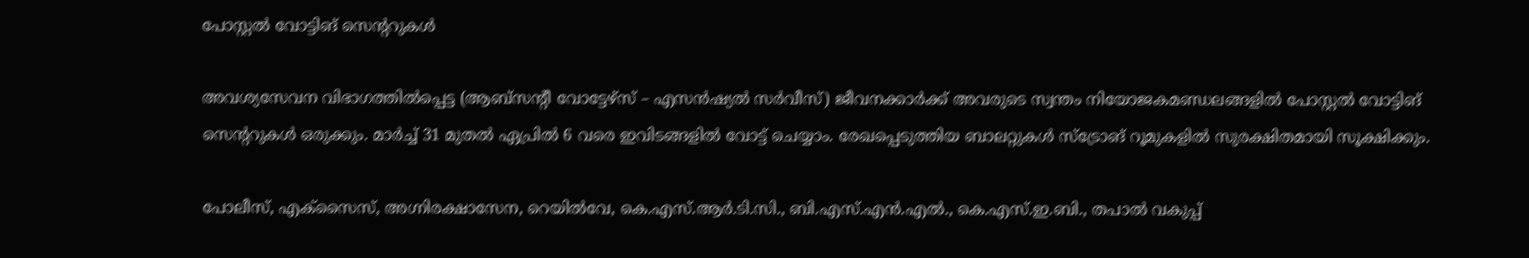പോസ്റ്റൽ വോട്ടിങ് സെന്ററുകൾ

അവശ്യസേവന വിഭാഗത്തിൽപ്പെട്ട (ആബ്സന്റീ വോട്ടേഴ്‌സ് – എസൻഷ്യൽ സർവീസ്) ജീവനക്കാർക്ക് അവരുടെ സ്വന്തം നിയോജകമണ്ഡലങ്ങളിൽ പോസ്റ്റൽ വോട്ടിങ് സെന്ററുകൾ ഒരുക്കും. മാർച്ച് 31 മുതൽ ഏപ്രിൽ 6 വരെ ഇവിടങ്ങളിൽ വോട്ട് ചെയ്യാം. രേഖപ്പെടുത്തിയ ബാലറ്റുകൾ സ്ട്രോങ് റൂമുകളിൽ സുരക്ഷിതമായി സൂക്ഷിക്കും.

പോലീസ്, എക്‌സൈസ്, അഗ്നിരക്ഷാസേന, റെയിൽവേ, കെ.എസ്.ആർ.ടി.സി., ബി.എസ്.എൻ.എൽ., കെ.എസ്.ഇ.ബി., തപാൽ വകുപ്പ്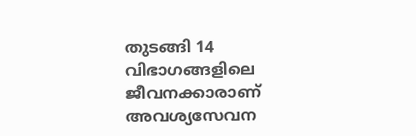തുടങ്ങി 14 വിഭാഗങ്ങളിലെ ജീവനക്കാരാണ് അവശ്യസേവന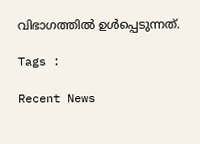വിഭാഗത്തിൽ ഉൾപ്പെടുന്നത്.

Tags :

Recent News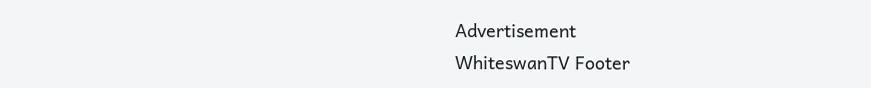Advertisement
WhiteswanTV Footer